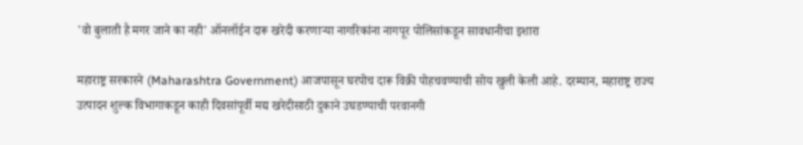'वो बुलाती है मगर जाने का नही' ऑनलॉईन दारू खरेदी करणाऱ्या नागरिकांना नागपूर पोलिसांकडून सावधानीचा इशारा

महाराष्ट्र सरकारने (Maharashtra Government) आजपासून घरपोच दारू विक्री पोहचवण्याची सोय खुली केली आहे. दरम्यान, महाराष्ट्र राज्य उत्पादन शुल्क विभागाकडून काही दिवसांपूर्वी मद्य खरेदीसाठी दुकाने उघडण्याची परवानगी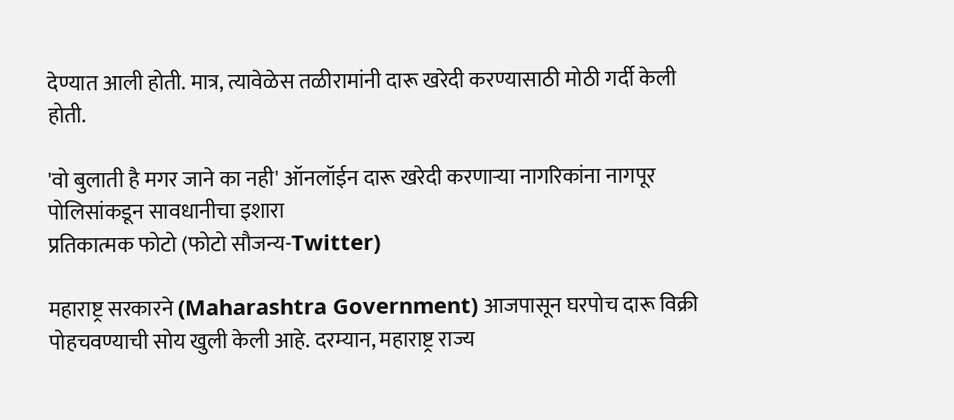देण्यात आली होती. मात्र, त्यावेळेस तळीरामांनी दारू खरेदी करण्यासाठी मोठी गर्दी केली होती.

'वो बुलाती है मगर जाने का नही' ऑनलॉईन दारू खरेदी करणाऱ्या नागरिकांना नागपूर पोलिसांकडून सावधानीचा इशारा
प्रतिकात्मक फोटो (फोटो सौजन्य-Twitter)

महाराष्ट्र सरकारने (Maharashtra Government) आजपासून घरपोच दारू विक्री पोहचवण्याची सोय खुली केली आहे. दरम्यान, महाराष्ट्र राज्य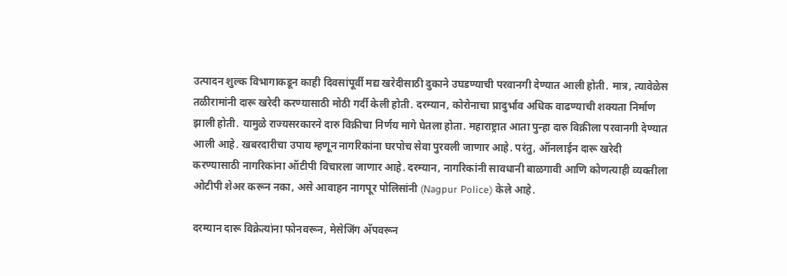उत्पादन शुल्क विभागाकडून काही दिवसांपूर्वी मद्य खरेदीसाठी दुकाने उघडण्याची परवानगी देण्यात आली होती. मात्र, त्यावेळेस तळीरामांनी दारू खरेदी करण्यासाठी मोठी गर्दी केली होती. दरम्यान, कोरोनाचा प्रादुर्भाव अधिक वाढण्याची शक्यता निर्माण झाली होती. यामुळे राज्यसरकारने दारु विक्रीचा निर्णय मागे घेतला होता. महाराष्ट्रात आता पुन्हा दारु विक्रीला परवानगी देण्यात आली आहे. खबरदारीचा उपाय म्हणून नागरिकांना घरपोच सेवा पुरवली जाणार आहे. परंतु, ऑनलाईन दारू खरेदी करण्यासाठी नागरिकांना ऑटीपी विचारला जाणार आहे. दरम्यान, नागरिकांनी सावधानी बाळगावी आणि कोणत्याही व्यक्तीला ओटीपी शेअर करून नका, असे आवाहन नागपूर पोलिसांनी (Nagpur Police) केले आहे.

दरम्यान दारू विक्रेत्यांना फोनवरून, मेसेजिंग अ‍ॅपवरून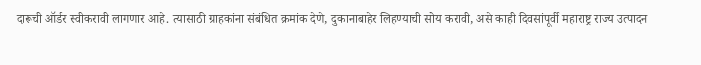दारूची ऑर्डर स्वीकरावी लागणार आहे. त्यासाठी ग्राहकांना संबंधित क्रमांक देणे, दुकानाबाहेर लिहण्याची सोय करावी, असे काही दिवसांपूर्वी महाराष्ट्र राज्य उत्पादन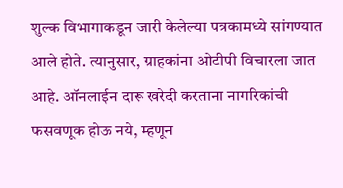शुल्क विभागाकडून जारी केलेल्या पत्रकामध्ये सांगण्यात आले होते. त्यानुसार, ग्राहकांना ओटीपी विचारला जात आहे. ऑनलाईन दारू खरेदी करताना नागरिकांची फसवणूक होऊ नये, म्हणून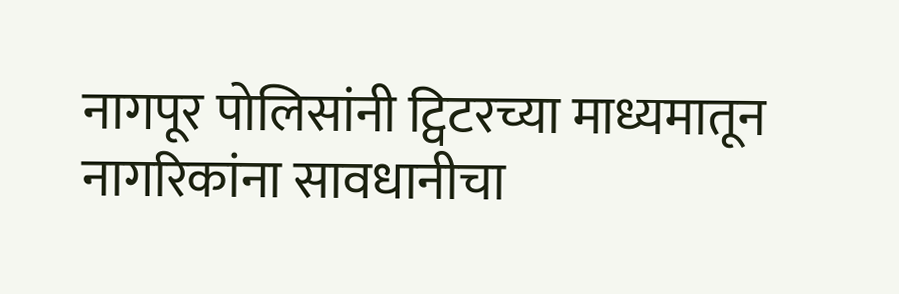नागपूर पोलिसांनी ट्विटरच्या माध्यमातून नागरिकांना सावधानीचा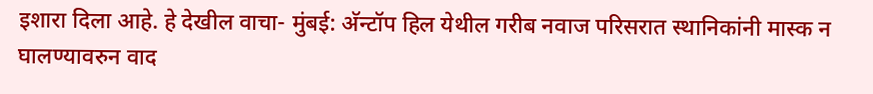इशारा दिला आहे. हे देखील वाचा- मुंबई: अ‍ॅन्टॉप हिल येथील गरीब नवाज परिसरात स्थानिकांनी मास्क न घालण्यावरुन वाद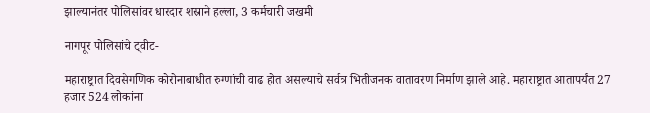झाल्यानंतर पोलिसांवर धारदार शस्राने हल्ला, 3 कर्मचारी जखमी

नागपूर पोलिसांचे ट्वीट-

महाराष्ट्रात दिवसेगणिक कोरोनाबाधीत रुग्णांची वाढ होत असल्याचे सर्वत्र भितीजनक वातावरण निर्माण झाले आहे. महाराष्ट्रात आतापर्यंत 27 हजार 524 लोकांना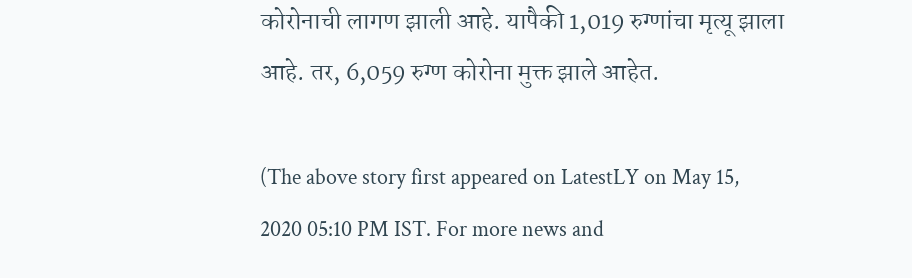कोरोनाची लागण झाली आहे. यापैकी 1,019 रुग्णांचा मृत्यू झाला आहे. तर, 6,059 रुग्ण कोरोना मुक्त झाले आहेत.

(The above story first appeared on LatestLY on May 15, 2020 05:10 PM IST. For more news and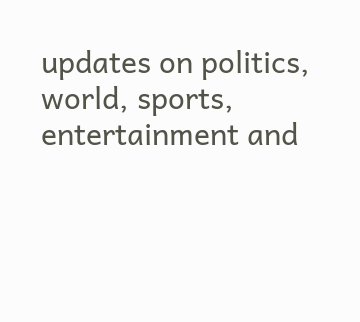updates on politics, world, sports, entertainment and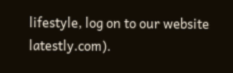lifestyle, log on to our website latestly.com).